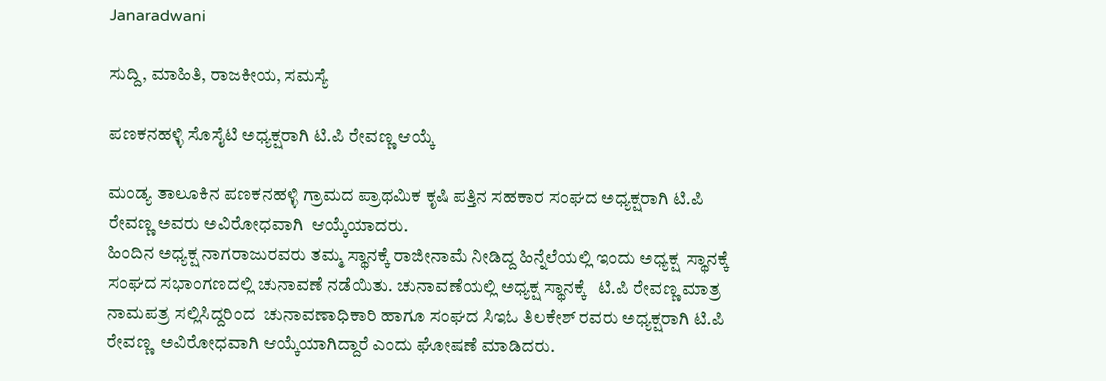Janaradwani

ಸುದ್ದಿ, ಮಾಹಿತಿ, ರಾಜಕೀಯ, ಸಮಸ್ಯೆ

ಪಣಕನಹಳ್ಳಿ ಸೊಸೈಟಿ ಅಧ್ಯಕ್ಷರಾಗಿ ಟಿ.ಪಿ ರೇವಣ್ಣ ಆಯ್ಕೆ

ಮಂಡ್ಯ ತಾಲೂಕಿನ ಪಣಕನಹಳ್ಳಿ ಗ್ರಾಮದ ಪ್ರಾಥಮಿಕ ಕೃಷಿ ಪತ್ತಿನ ಸಹಕಾರ ಸಂಘದ ಅಧ್ಯಕ್ಷರಾಗಿ ಟಿ.ಪಿ ರೇವಣ್ಣ ಅವರು ಅವಿರೋಧವಾಗಿ  ಆಯ್ಕೆಯಾದರು.
ಹಿಂದಿನ ಅಧ್ಯಕ್ಷ ನಾಗರಾಜುರವರು ತಮ್ಮ ಸ್ಥಾನಕ್ಕೆ ರಾಜೀನಾಮೆ ನೀಡಿದ್ದ ಹಿನ್ನೆಲೆಯಲ್ಲಿ ಇಂದು ಅಧ್ಯಕ್ಷ  ಸ್ಥಾನಕ್ಕೆ ಸಂಘದ ಸಭಾಂಗಣದಲ್ಲಿ ಚುನಾವಣೆ ನಡೆಯಿತು. ಚುನಾವಣೆಯಲ್ಲಿ ಅಧ್ಯಕ್ಷ ಸ್ಥಾನಕ್ಕೆ   ಟಿ.ಪಿ ರೇವಣ್ಣ ಮಾತ್ರ ನಾಮಪತ್ರ ಸಲ್ಲಿಸಿದ್ದರಿಂದ  ಚುನಾವಣಾಧಿಕಾರಿ ಹಾಗೂ ಸಂಘದ ಸಿಇಓ ತಿಲಕೇಶ್ ರವರು ಅಧ್ಯಕ್ಷರಾಗಿ ಟಿ.ಪಿ ರೇವಣ್ಣ  ಅವಿರೋಧವಾಗಿ ಆಯ್ಕೆಯಾಗಿದ್ದಾರೆ ಎಂದು ಘೋಷಣೆ ಮಾಡಿದರು.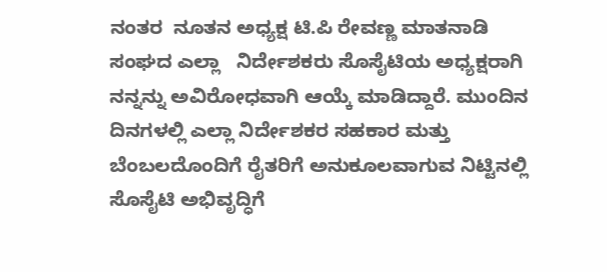ನಂತರ  ನೂತನ ಅಧ್ಯಕ್ಷ ಟಿ.ಪಿ ರೇವಣ್ಣ ಮಾತನಾಡಿ ಸಂಘದ ಎಲ್ಲಾ   ನಿರ್ದೇಶಕರು ಸೊಸೈಟಿಯ ಅಧ್ಯಕ್ಷರಾಗಿ ನನ್ನನ್ನು ಅವಿರೋಧವಾಗಿ ಆಯ್ಕೆ ಮಾಡಿದ್ದಾರೆ. ಮುಂದಿನ ದಿನಗಳಲ್ಲಿ ಎಲ್ಲಾ ನಿರ್ದೇಶಕರ ಸಹಕಾರ ಮತ್ತು  ಬೆಂಬಲದೊಂದಿಗೆ ರೈತರಿಗೆ ಅನುಕೂಲವಾಗುವ ನಿಟ್ಟಿನಲ್ಲಿ ಸೊಸೈಟಿ ಅಭಿವೃದ್ಧಿಗೆ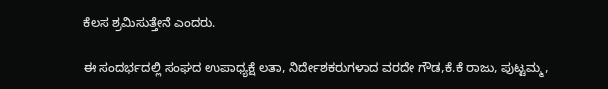ಕೆಲಸ ಶ್ರಮಿಸುತ್ತೇನೆ ಎಂದರು.

ಈ ಸಂದರ್ಭದಲ್ಲಿ ಸಂಘದ ಉಪಾಧ್ಯಕ್ಷೆ ಲತಾ, ನಿರ್ದೇಶಕರುಗಳಾದ ವರದೇ ಗೌಡ,ಕೆ.ಕೆ ರಾಜು, ಪುಟ್ಟಮ್ಮ,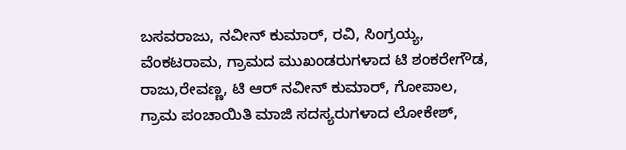ಬಸವರಾಜು, ನವೀನ್ ಕುಮಾರ್, ರವಿ, ಸಿಂಗ್ರಯ್ಯ, ವೆಂಕಟರಾಮ, ಗ್ರಾಮದ ಮುಖಂಡರುಗಳಾದ ಟಿ ಶಂಕರೇಗೌಡ, ರಾಜು,ರೇವಣ್ಣ, ಟಿ ಆರ್ ನವೀನ್ ಕುಮಾರ್, ಗೋಪಾಲ, ಗ್ರಾಮ ಪಂಚಾಯಿತಿ ಮಾಜಿ ಸದಸ್ಯರುಗಳಾದ ಲೋಕೇಶ್,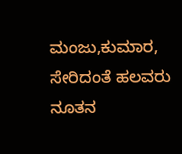ಮಂಜು,ಕುಮಾರ, ಸೇರಿದಂತೆ ಹಲವರು ನೂತನ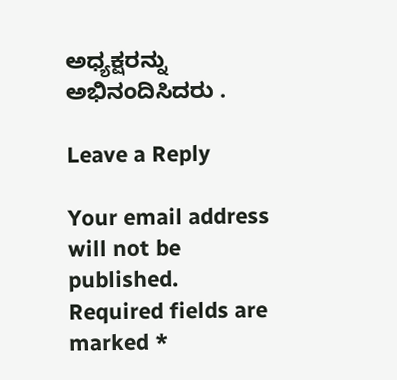ಅಧ್ಯಕ್ಷರನ್ನು ಅಭಿನಂದಿಸಿದರು .

Leave a Reply

Your email address will not be published. Required fields are marked *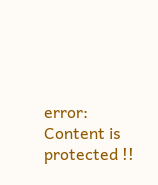error: Content is protected !!